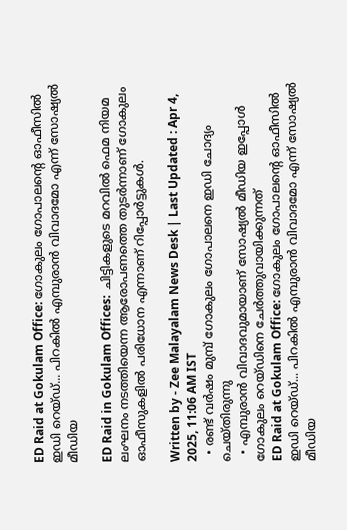ED Raid at Gokulam Office: ഗോകുലം ഗോപാലന്റെ ഓഫീസില്‍ ഇഡി റെയ്ഡ്... പിറകില്‍ എമ്പുരാന്‍ വിവാദമോ എന്ന് സോഷ്യല്‍ മീഡിയ

ED Raid in Gokulam Offices:  ചിട്ടികളുടെ മറവിൽ ഫെമ നിയമ ലംഘനം നടത്തിയെന്ന ആരോപണത്തെ തുട‍ർന്നാണ് ഗോകുലം ഓഫീസുകളിൽ പരിധോന എന്നാണ് റിപ്പോർട്ടുകൾ.

Written by - Zee Malayalam News Desk | Last Updated : Apr 4, 2025, 11:06 AM IST
  • രണ്ട് വർഷം മുമ്പ് ഗോകുലം ഗോപാലനെ ഇഡി ചോദ്യം ചെയ്തിരുന്നു
  • എമ്പുരാൻ വിവാദവുമായാണ് സോഷ്യൽ മീഡിയ ഇപ്പോൾ ഗോകുലം റെയ്ഡിനെ ചേർത്തുവായിക്കുന്നത്
ED Raid at Gokulam Office: ഗോകുലം ഗോപാലന്റെ ഓഫീസില്‍ ഇഡി റെയ്ഡ്... പിറകില്‍ എമ്പുരാന്‍ വിവാദമോ എന്ന് സോഷ്യല്‍ മീഡിയ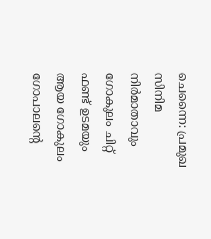ചെന്നൈ: പ്രമുഖ സിനിമ നിര്‍മാതാവും ഗോകുലം ചിറ്റ് ഫണ്ട് ഉടമയും ആയ ഗോകുലം ഗോപാലന്റെ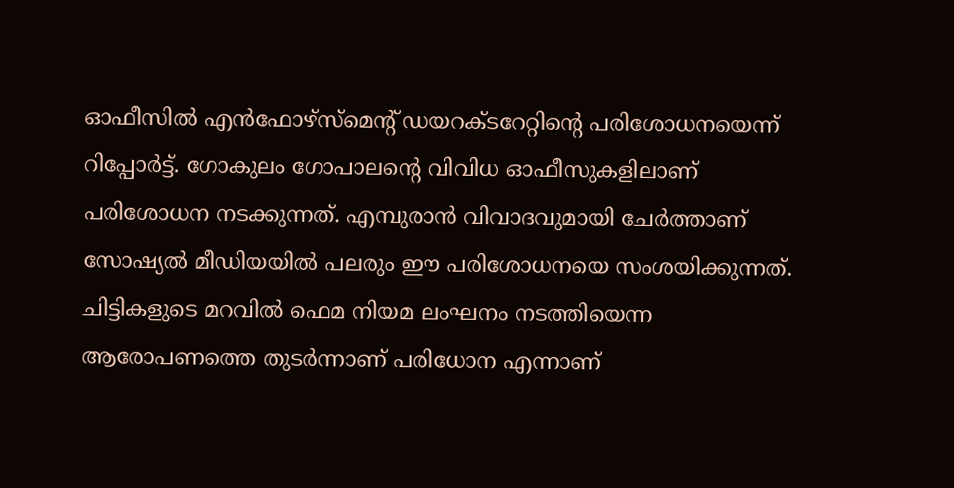ഓഫീസില്‍ എന്‍ഫോഴ്‌സ്‌മെന്റ് ഡയറക്ടറേറ്റിന്റെ പരിശോധനയെന്ന് റിപ്പോര്‍ട്ട്. ഗോകുലം ഗോപാലന്റെ വിവിധ ഓഫീസുകളിലാണ് പരിശോധന നടക്കുന്നത്. എമ്പുരാന്‍ വിവാദവുമായി ചേര്‍ത്താണ് സോഷ്യല്‍ മീഡിയയില്‍ പലരും ഈ പരിശോധനയെ സംശയിക്കുന്നത്. ചിട്ടികളുടെ മറവിൽ ഫെമ നിയമ ലംഘനം നടത്തിയെന്ന ആരോപണത്തെ തുട‍ർന്നാണ് പരിധോന എന്നാണ്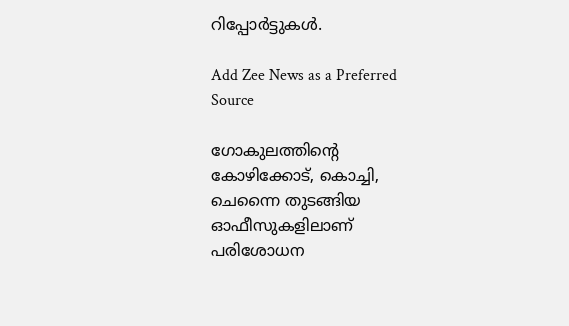റിപ്പോർട്ടുകൾ.

Add Zee News as a Preferred Source

ഗോകുലത്തിന്റെ കോഴിക്കോട്, കൊച്ചി, ചെന്നൈ തുടങ്ങിയ ഓഫീസുകളിലാണ് പരിശോധന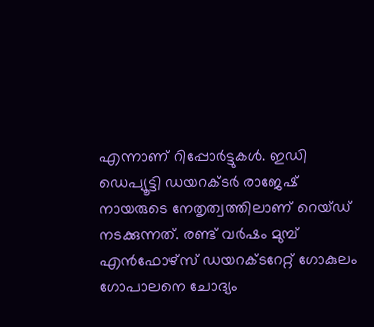എന്നാണ് റിപ്പോര്‍ട്ടുകള്‍. ഇഡി ഡെപ്യൂട്ടി ഡയറക്ടര്‍ രാജേഷ് നായരുടെ നേതൃത്വത്തിലാണ് റെയ്ഡ് നടക്കുന്നത്. രണ്ട് വർഷം മുമ്പ് എൻഫോഴ്സ് ഡയറക്ടറേറ്റ് ഗോകുലം ഗോപാലനെ ചോദ്യം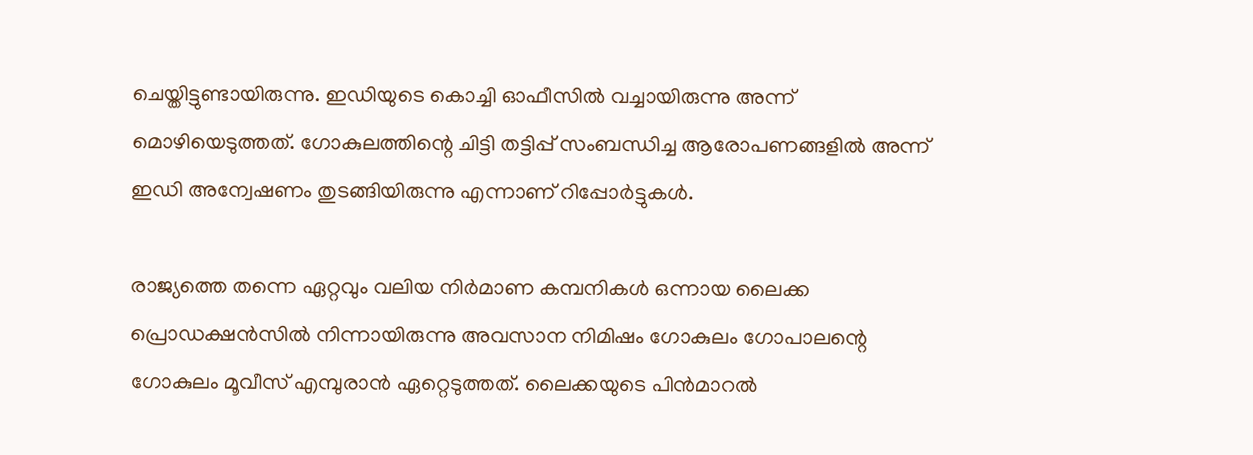ചെയ്തിട്ടുണ്ടായിരുന്നു. ഇഡിയുടെ കൊച്ചി ഓഫീസിൽ വച്ചായിരുന്നു അന്ന് മൊഴിയെടുത്തത്. ഗോകുലത്തിന്റെ ചിട്ടി തട്ടിപ്പ് സംബന്ധിച്ച ആരോപണങ്ങളിൽ അന്ന് ഇഡി അന്വേഷണം തുടങ്ങിയിരുന്നു എന്നാണ് റിപ്പോർട്ടുകൾ.

രാജ്യത്തെ തന്നെ ഏറ്റവും വലിയ നിര്‍മാണ കമ്പനികള്‍ ഒന്നായ ലൈക്ക പ്രൊഡക്ഷന്‍സില്‍ നിന്നായിരുന്നു അവസാന നിമിഷം ഗോകുലം ഗോപാലന്റെ ഗോകുലം മൂവീസ് എമ്പുരാന്‍ ഏറ്റെടുത്തത്. ലൈക്കയുടെ പിന്‍മാറല്‍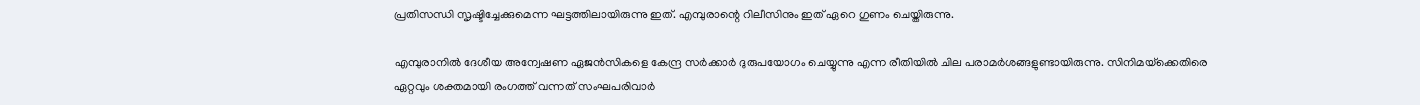പ്രതിസന്ധി സൃഷ്ടിച്ചേക്കുമെന്ന ഘട്ടത്തിലായിരുന്നു ഇത്. എമ്പുരാന്റെ റിലീസിനും ഇത് ഏറെ ഗുണം ചെയ്തിരുന്നു.

എമ്പുരാനില്‍ ദേശീയ അന്വേഷണ ഏജന്‍സികളെ കേന്ദ്ര സര്‍ക്കാര്‍ ദുരുപയോഗം ചെയ്യുന്നു എന്ന രീതിയില്‍ ചില പരാമര്‍ശങ്ങളുണ്ടായിരുന്നു. സിനിമയ്‌ക്കെതിരെ ഏറ്റവും ശക്തമായി രംഗത്ത് വന്നത് സംഘപരിവാര്‍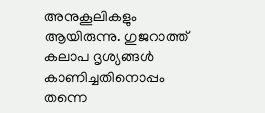അനുകൂലികളും ആയിരുന്നു. ഗുജറാത്ത് കലാപ ദൃശ്യങ്ങള്‍ കാണിച്ചതിനൊപ്പം തന്നെ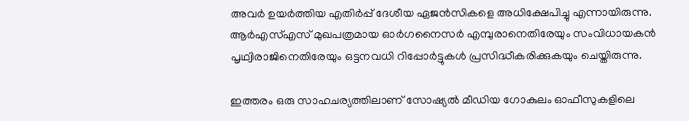അവര്‍ ഉയര്‍ത്തിയ എതിര്‍പ്പ് ദേശീയ ഏജന്‍സികളെ അധിക്ഷേപിച്ചു എന്നായിരുന്നു. ആര്‍എസ്എസ് മുഖപത്രമായ ഓര്‍ഗനൈസര്‍ എമ്പുരാനെതിരേയും സംവിധായകന്‍ പൃഥ്വിരാജിനെതിരേയും ഒട്ടനവധി റിപ്പോര്‍ട്ടുകള്‍ പ്രസിദ്ധീകരിക്കുകയും ചെയ്തിരുന്നു.

ഇത്തരം ഒരു സാഹചര്യത്തിലാണ് സോഷ്യല്‍ മീഡിയ ഗോകുലം ഓഫീസുകളിലെ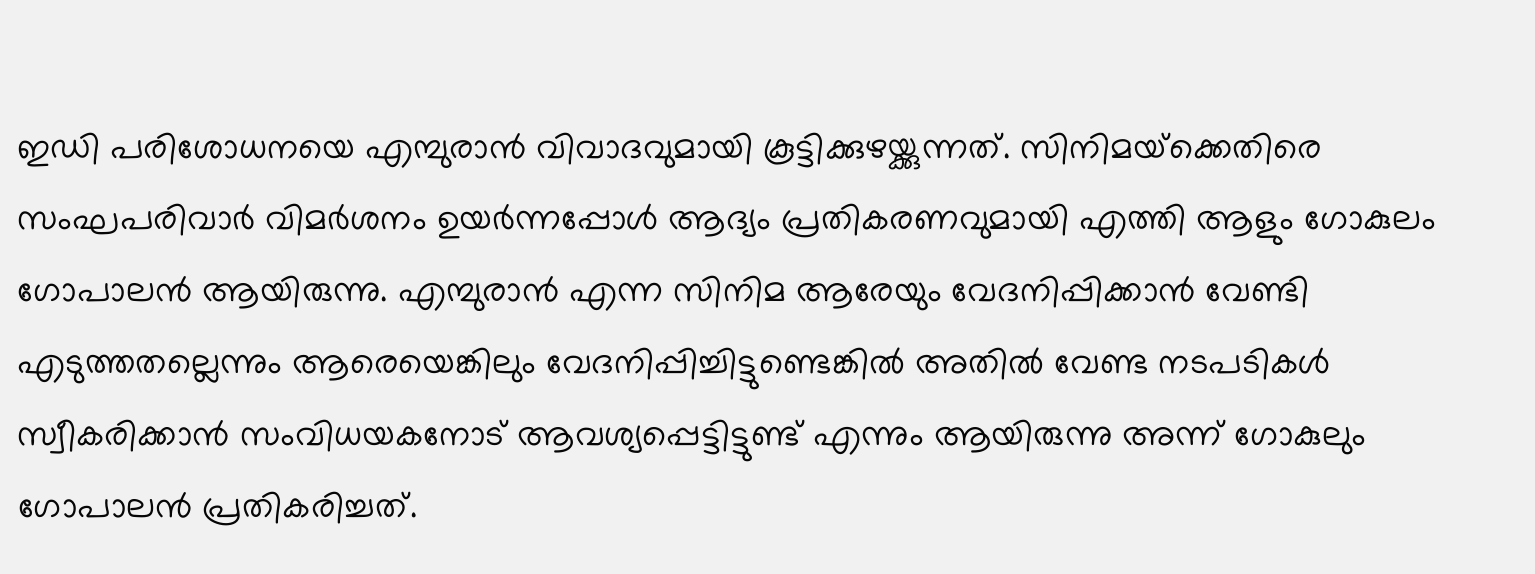ഇഡി പരിശോധനയെ എമ്പുരാന്‍ വിവാദവുമായി കൂട്ടിക്കുഴയ്ക്കുന്നത്. സിനിമയ്‌ക്കെതിരെ സംഘപരിവാര്‍ വിമര്‍ശനം ഉയര്‍ന്നപ്പോള്‍ ആദ്യം പ്രതികരണവുമായി എത്തി ആളും ഗോകുലം ഗോപാലന്‍ ആയിരുന്നു. എമ്പുരാന്‍ എന്ന സിനിമ ആരേയും വേദനിപ്പിക്കാന്‍ വേണ്ടി എടുത്തതല്ലെന്നും ആരെയെങ്കിലും വേദനിപ്പിച്ചിട്ടുണ്ടെങ്കില്‍ അതില്‍ വേണ്ട നടപടികള്‍ സ്വീകരിക്കാന്‍ സംവിധയകനോട് ആവശ്യപ്പെട്ടിട്ടുണ്ട് എന്നും ആയിരുന്നു അന്ന് ഗോകുലും ഗോപാലന്‍ പ്രതികരിച്ചത്.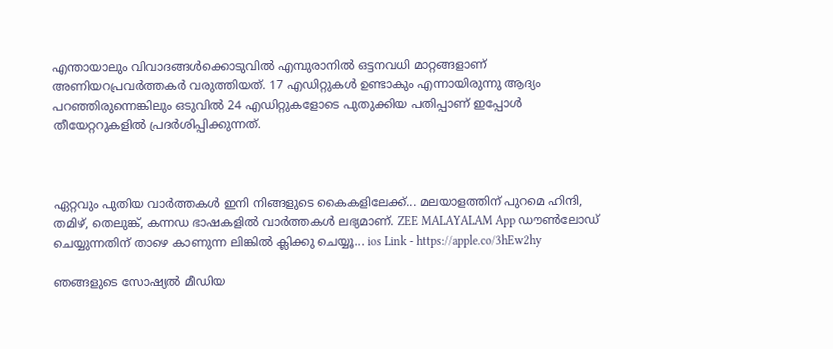എന്തായാലും വിവാദങ്ങള്‍ക്കൊടുവില്‍ എമ്പുരാനില്‍ ഒട്ടനവധി മാറ്റങ്ങളാണ് അണിയറപ്രവര്‍ത്തകര്‍ വരുത്തിയത്. 17 എഡിറ്റുകള്‍ ഉണ്ടാകും എന്നായിരുന്നു ആദ്യം പറഞ്ഞിരുന്നെങ്കിലും ഒടുവില്‍ 24 എഡിറ്റുകളോടെ പുതുക്കിയ പതിപ്പാണ് ഇപ്പോള്‍ തീയേറ്ററുകളില്‍ പ്രദര്‍ശിപ്പിക്കുന്നത്.



ഏറ്റവും പുതിയ വാർത്തകൾ ഇനി നിങ്ങളുടെ കൈകളിലേക്ക്... മലയാളത്തിന് പുറമെ ഹിന്ദി, തമിഴ്, തെലുങ്ക്, കന്നഡ ഭാഷകളില്‍ വാര്‍ത്തകള്‍ ലഭ്യമാണ്. ZEE MALAYALAM App ഡൗൺലോഡ് ചെയ്യുന്നതിന് താഴെ കാണുന്ന ലിങ്കിൽ ക്ലിക്കു ചെയ്യൂ... ios Link - https://apple.co/3hEw2hy

ഞങ്ങളുടെ സോഷ്യൽ മീഡിയ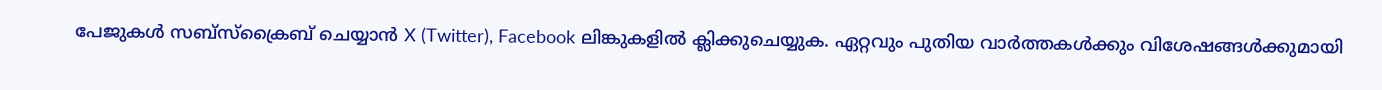പേജുകൾ സബ്‌സ്‌ക്രൈബ് ചെയ്യാൻ X (Twitter), Facebook ലിങ്കുകളിൽ ക്ലിക്കുചെയ്യുക. ഏറ്റവും പുതിയ വാര്‍ത്തകൾക്കും വിശേഷങ്ങൾക്കുമായി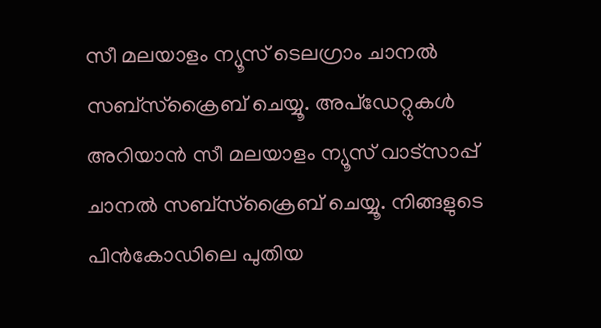സീ മലയാളം ന്യൂസ് ടെലഗ്രാം ചാനല്‍ സബ്‌സ്‌ക്രൈബ് ചെയ്യൂ. അപ്ഡേറ്റുകൾ അറിയാൻ സീ മലയാളം ന്യൂസ് വാട്സാപ്പ് ചാനൽ സബ്‌സ്‌ക്രൈബ് ചെയ്യൂ. നിങ്ങളുടെ പിൻകോഡിലെ പുതിയ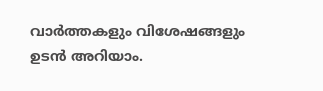വാർത്തകളും വിശേഷങ്ങളും ഉടൻ അറിയാം.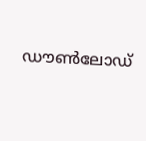ഡൗൺലോഡ്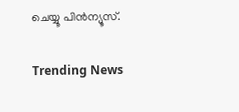ചെയ്യൂ പിൻന്യൂസ്.

Trending News